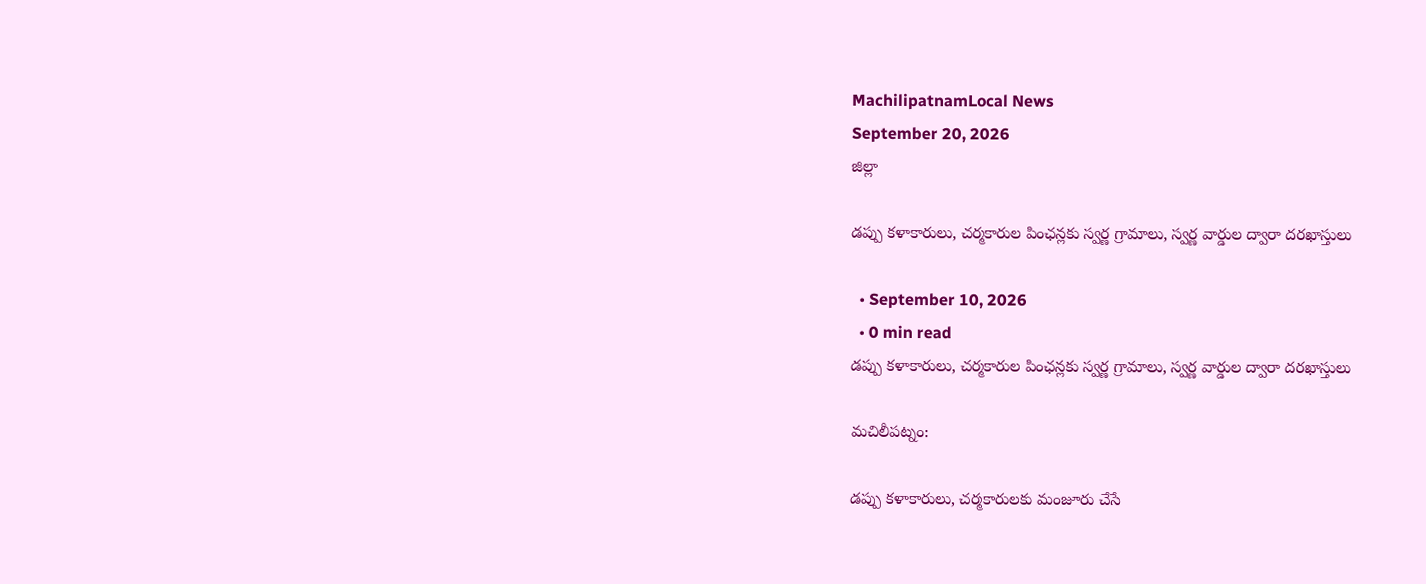MachilipatnamLocal News
September 20, 2026
జిల్లా

డప్పు కళాకారులు, చర్మకారుల పింఛన్లకు స్వర్ణ గ్రామాలు, స్వర్ణ వార్డుల ద్వారా దరఖాస్తులు

  • September 10, 2026
  • 0 min read
డప్పు కళాకారులు, చర్మకారుల పింఛన్లకు స్వర్ణ గ్రామాలు, స్వర్ణ వార్డుల ద్వారా దరఖాస్తులు

మచిలీపట్నం:

డప్పు కళాకారులు, చర్మకారులకు మంజూరు చేసే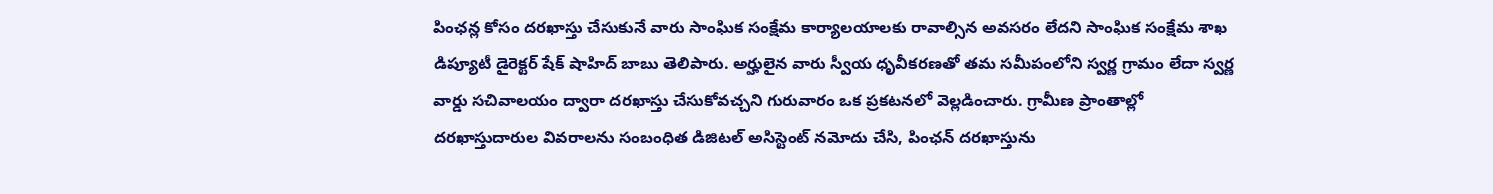పింఛన్ల కోసం దరఖాస్తు చేసుకునే వారు సాంఘిక సంక్షేమ కార్యాలయాలకు రావాల్సిన అవసరం లేదని సాంఘిక సంక్షేమ శాఖ డిప్యూటీ డైరెక్టర్ షేక్ షాహిద్ బాబు తెలిపారు. అర్హులైన వారు స్వీయ ధృవీకరణతో తమ సమీపంలోని స్వర్ణ గ్రామం లేదా స్వర్ణ వార్డు సచివాలయం ద్వారా దరఖాస్తు చేసుకోవచ్చని గురువారం ఒక ప్రకటనలో వెల్లడించారు. గ్రామీణ ప్రాంతాల్లో దరఖాస్తుదారుల వివరాలను సంబంధిత డిజిటల్ అసిస్టెంట్ నమోదు చేసి, పింఛన్ దరఖాస్తును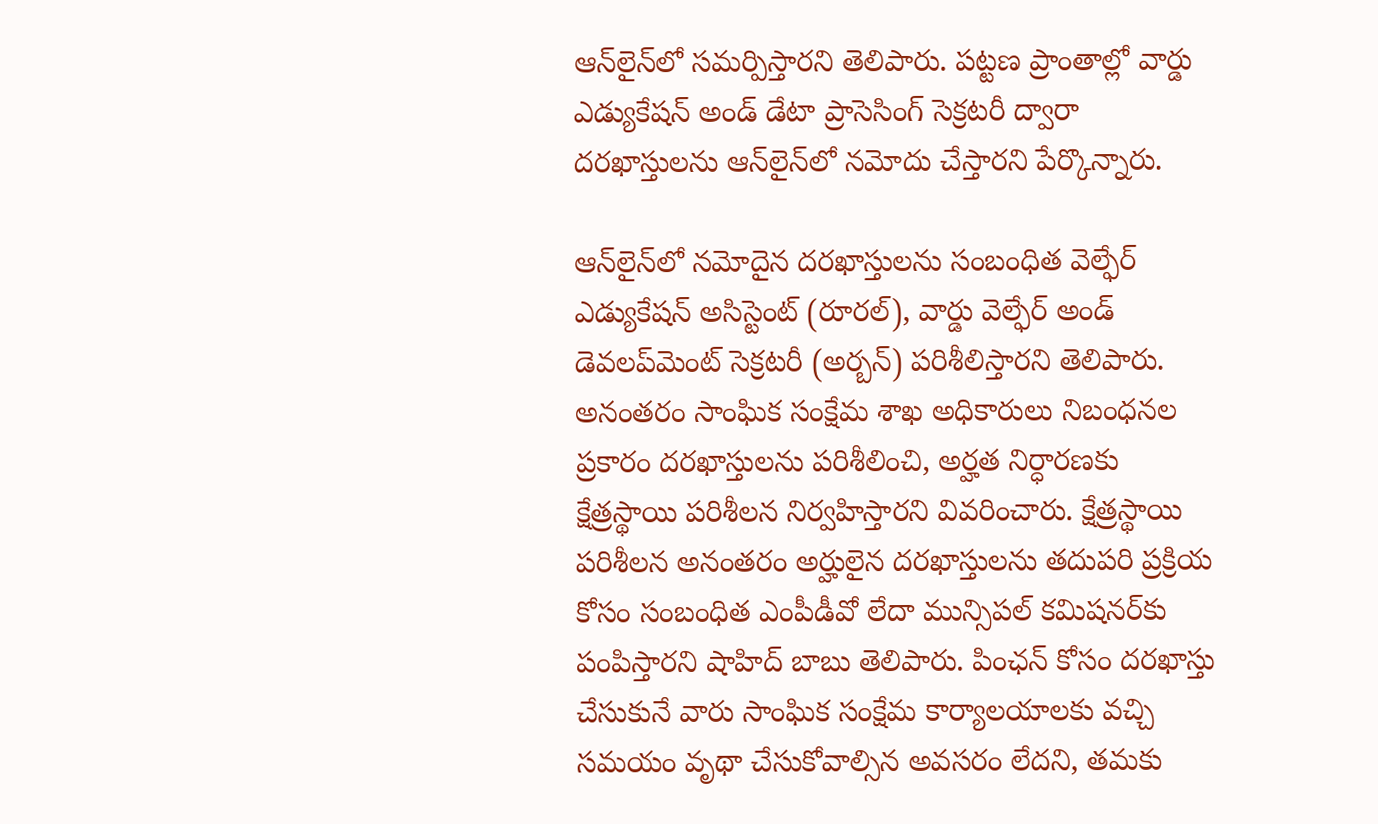ఆన్‌లైన్‌లో సమర్పిస్తారని తెలిపారు. పట్టణ ప్రాంతాల్లో వార్డు ఎడ్యుకేషన్ అండ్ డేటా ప్రాసెసింగ్ సెక్రటరీ ద్వారా దరఖాస్తులను ఆన్‌లైన్‌లో నమోదు చేస్తారని పేర్కొన్నారు.

ఆన్‌లైన్‌లో నమోదైన దరఖాస్తులను సంబంధిత వెల్ఫేర్ ఎడ్యుకేషన్ అసిస్టెంట్ (రూరల్), వార్డు వెల్ఫేర్ అండ్ డెవలప్‌మెంట్ సెక్రటరీ (అర్బన్) పరిశీలిస్తారని తెలిపారు. అనంతరం సాంఘిక సంక్షేమ శాఖ అధికారులు నిబంధనల ప్రకారం దరఖాస్తులను పరిశీలించి, అర్హత నిర్ధారణకు క్షేత్రస్థాయి పరిశీలన నిర్వహిస్తారని వివరించారు. క్షేత్రస్థాయి పరిశీలన అనంతరం అర్హులైన దరఖాస్తులను తదుపరి ప్రక్రియ కోసం సంబంధిత ఎంపీడీవో లేదా మున్సిపల్ కమిషనర్‌కు పంపిస్తారని షాహిద్ బాబు తెలిపారు. పింఛన్ కోసం దరఖాస్తు చేసుకునే వారు సాంఘిక సంక్షేమ కార్యాలయాలకు వచ్చి సమయం వృథా చేసుకోవాల్సిన అవసరం లేదని, తమకు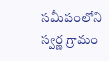సమీపంలోని స్వర్ణ గ్రామం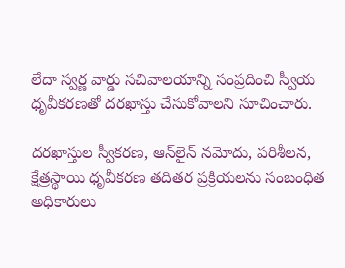లేదా స్వర్ణ వార్డు సచివాలయాన్ని సంప్రదించి స్వీయ ధృవీకరణతో దరఖాస్తు చేసుకోవాలని సూచించారు.

దరఖాస్తుల స్వీకరణ, ఆన్‌లైన్ నమోదు, పరిశీలన, క్షేత్రస్థాయి ధృవీకరణ తదితర ప్రక్రియలను సంబంధిత అధికారులు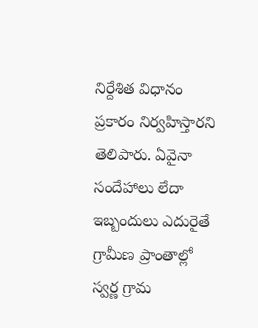నిర్దేశిత విధానం ప్రకారం నిర్వహిస్తారని తెలిపారు. ఏవైనా సందేహాలు లేదా ఇబ్బందులు ఎదురైతే గ్రామీణ ప్రాంతాల్లో స్వర్ణ గ్రామ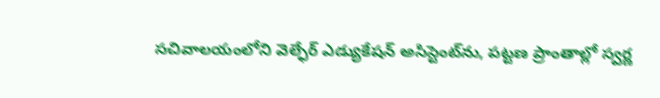సచివాలయంలోని వెల్ఫేర్ ఎడ్యుకేషన్ అసిస్టెంట్‌ను, పట్టణ ప్రాంతాల్లో స్వర్ణ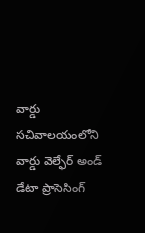వార్డు సచివాలయంలోని వార్డు వెల్ఫేర్ అండ్ డేటా ప్రాసెసింగ్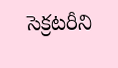సెక్రటరీని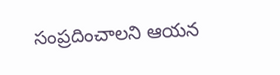సంప్రదించాలని ఆయన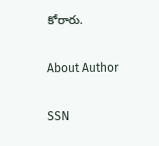కోరారు.

About Author

SSN